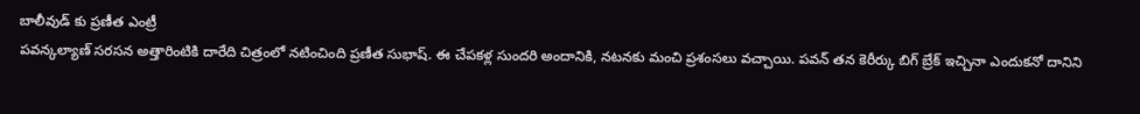బాలీవుడ్ కు ప్రణీత ఎంట్రీ
పవన్కల్యాణ్ సరసన అత్తారింటికి దారేది చిత్రంలో నటించింది ప్రణీత సుభాష్. ఈ చేపకళ్ల సుందరి అందానికి, నటనకు మంచి ప్రశంసలు వచ్చాయి. పవన్ తన కెరీర్కు బిగ్ బ్రేక్ ఇచ్చినా ఎందుకనో దానిని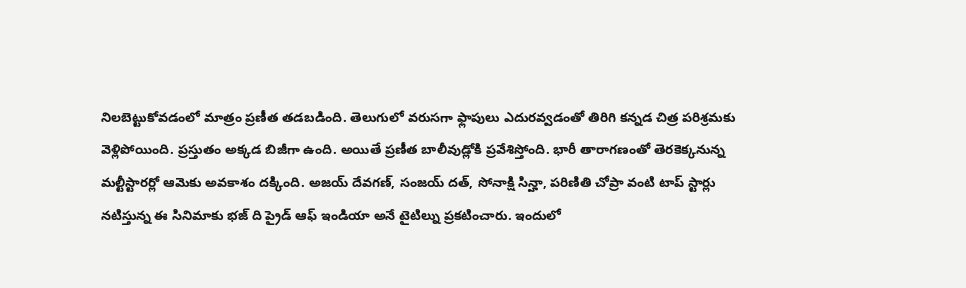నిలబెట్టుకోవడంలో మాత్రం ప్రణీత తడబడింది. తెలుగులో వరుసగా ఫ్లాపులు ఎదురవ్వడంతో తిరిగి కన్నడ చిత్ర పరిశ్రమకు వెళ్లిపోయింది. ప్రస్తుతం అక్కడ బిజీగా ఉంది. అయితే ప్రణీత బాలీవుడ్లోకి ప్రవేశిస్తోంది. భారీ తారాగణంతో తెరకెక్కనున్న మల్టీస్టారర్లో ఆమెకు అవకాశం దక్కింది. అజయ్ దేవగణ్, సంజయ్ దత్, సోనాక్షి సిన్హా, పరిణితి చోప్రా వంటి టాప్ స్టార్లు నటిస్తున్న ఈ సినిమాకు భజ్ ది ప్రైడ్ ఆఫ్ ఇండియా అనే టైటిల్ను ప్రకటించారు. ఇందులో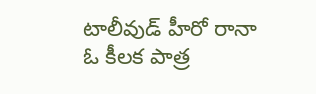టాలీవుడ్ హీరో రానా ఓ కీలక పాత్ర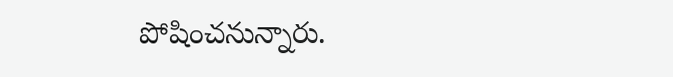పోషించనున్నారు.